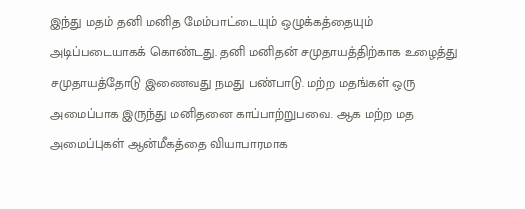இந்து மதம் தனி மனித மேம்பாட்டையும் ஒழுக்கத்தையும் அடிப்படையாகக் கொண்டது. தனி மனிதன் சமுதாயத்திற்காக உழைத்து சமுதாயத்தோடு இணைவது நமது பண்பாடு. மற்ற மதங்கள் ஒரு அமைப்பாக இருந்து மனிதனை காப்பாற்றுபவை. ஆக மற்ற மத அமைப்புகள் ஆன்மீகத்தை வியாபாரமாக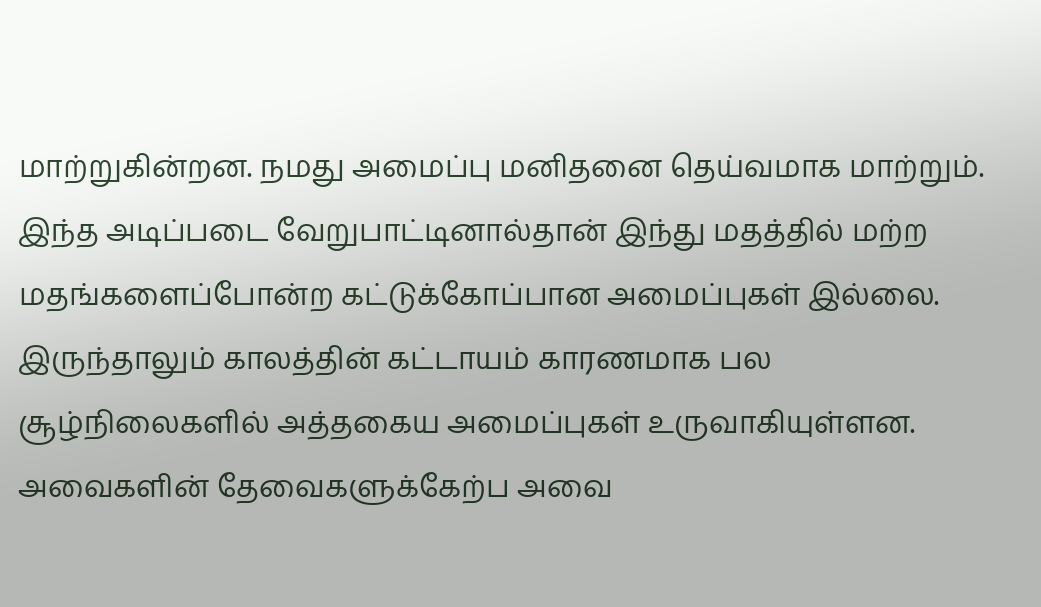மாற்றுகின்றன. நமது அமைப்பு மனிதனை தெய்வமாக மாற்றும்.
இந்த அடிப்படை வேறுபாட்டினால்தான் இந்து மதத்தில் மற்ற மதங்களைப்போன்ற கட்டுக்கோப்பான அமைப்புகள் இல்லை. இருந்தாலும் காலத்தின் கட்டாயம் காரணமாக பல சூழ்நிலைகளில் அத்தகைய அமைப்புகள் உருவாகியுள்ளன. அவைகளின் தேவைகளுக்கேற்ப அவை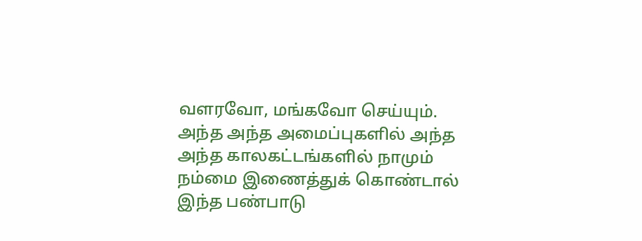வளரவோ, மங்கவோ செய்யும். அந்த அந்த அமைப்புகளில் அந்த அந்த காலகட்டங்களில் நாமும் நம்மை இணைத்துக் கொண்டால் இந்த பண்பாடு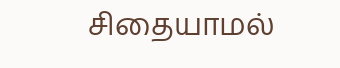சிதையாமல்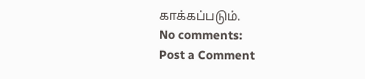காக்கப்படும்.
No comments:
Post a Comment